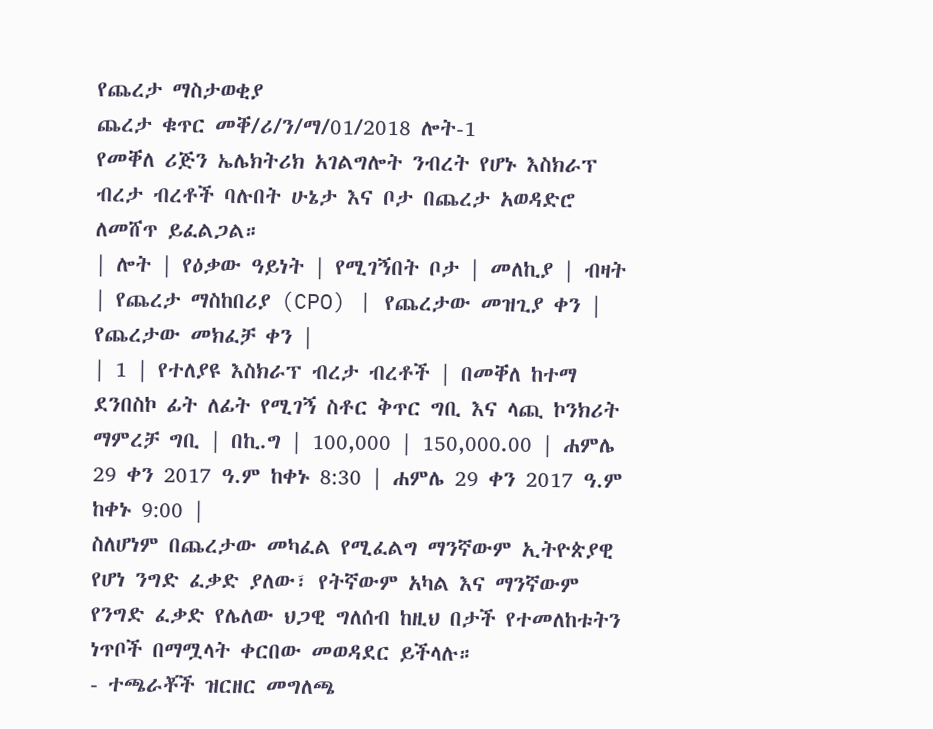የጨረታ ማስታወቂያ
ጨረታ ቁጥር መቐ/ሪ/ን/ማ/01/2018 ሎት-1
የመቐለ ሪጅን ኤሌክትሪክ አገልግሎት ንብረት የሆኑ እስክራፕ ብረታ ብረቶች ባሉበት ሁኔታ እና ቦታ በጨረታ አወዳድሮ ለመሸጥ ይፈልጋል።
| ሎት | የዕቃው ዓይነት | የሚገኝበት ቦታ | መለኪያ | ብዛት | የጨረታ ማስከበሪያ (CPO) | የጨረታው መዝጊያ ቀን | የጨረታው መክፈቻ ቀን |
| 1 | የተለያዩ እስክራፕ ብረታ ብረቶች | በመቐለ ከተማ ደንበስኮ ፊት ለፊት የሚገኝ ስቶር ቅጥር ግቢ እና ላጪ ኮንክሪት ማምረቻ ግቢ | በኪ.ግ | 100,000 | 150,000.00 | ሐምሌ 29 ቀን 2017 ዓ.ም ከቀኑ 8:30 | ሐምሌ 29 ቀን 2017 ዓ.ም ከቀኑ 9:00 |
ስለሆነም በጨረታው መካፈል የሚፈልግ ማንኛውም ኢትዮጵያዊ የሆነ ንግድ ፈቃድ ያለው፣ የትኛውም አካል እና ማንኛውም የንግድ ፈቃድ የሌለው ህጋዊ ግለሰብ ከዚህ በታች የተመለከቱትን ነጥቦች በማሟላት ቀርበው መወዳደር ይችላሉ።
- ተጫራቾች ዝርዘር መግለጫ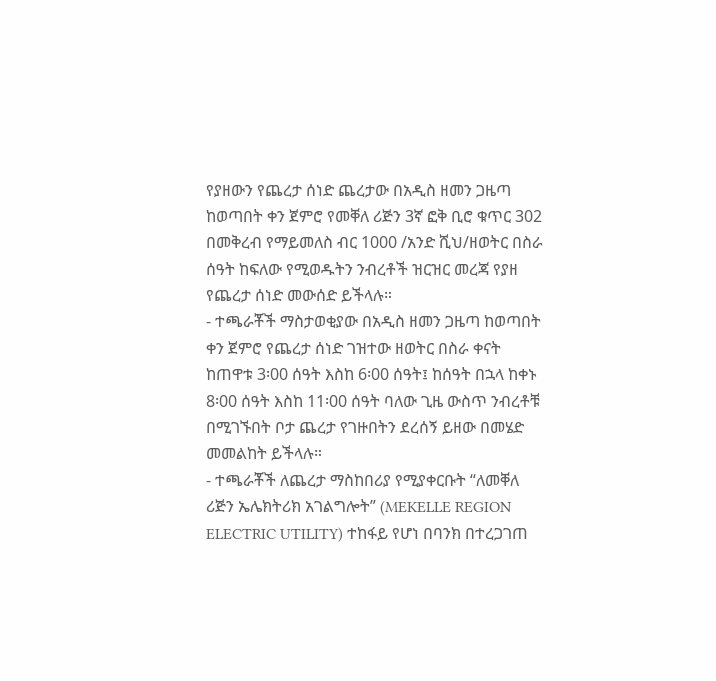የያዘውን የጨረታ ሰነድ ጨረታው በአዲስ ዘመን ጋዜጣ ከወጣበት ቀን ጀምሮ የመቐለ ሪጅን 3ኛ ፎቅ ቢሮ ቁጥር 302 በመቅረብ የማይመለስ ብር 1000 /አንድ ሺህ/ዘወትር በስራ ሰዓት ከፍለው የሚወዱትን ንብረቶች ዝርዝር መረጃ የያዘ የጨረታ ሰነድ መውሰድ ይችላሉ።
- ተጫራቾች ማስታወቂያው በአዲስ ዘመን ጋዜጣ ከወጣበት ቀን ጀምሮ የጨረታ ሰነድ ገዝተው ዘወትር በስራ ቀናት ከጠዋቱ 3፡00 ሰዓት እስከ 6፡00 ሰዓት፤ ከሰዓት በኋላ ከቀኑ 8፡00 ሰዓት እስከ 11፡00 ሰዓት ባለው ጊዜ ውስጥ ንብረቶቹ በሚገኙበት ቦታ ጨረታ የገዙበትን ደረሰኝ ይዘው በመሄድ መመልከት ይችላሉ።
- ተጫራቾች ለጨረታ ማስከበሪያ የሚያቀርቡት “ለመቐለ ሪጅን ኤሌክትሪክ አገልግሎት” (MEKELLE REGION ELECTRIC UTILITY) ተከፋይ የሆነ በባንክ በተረጋገጠ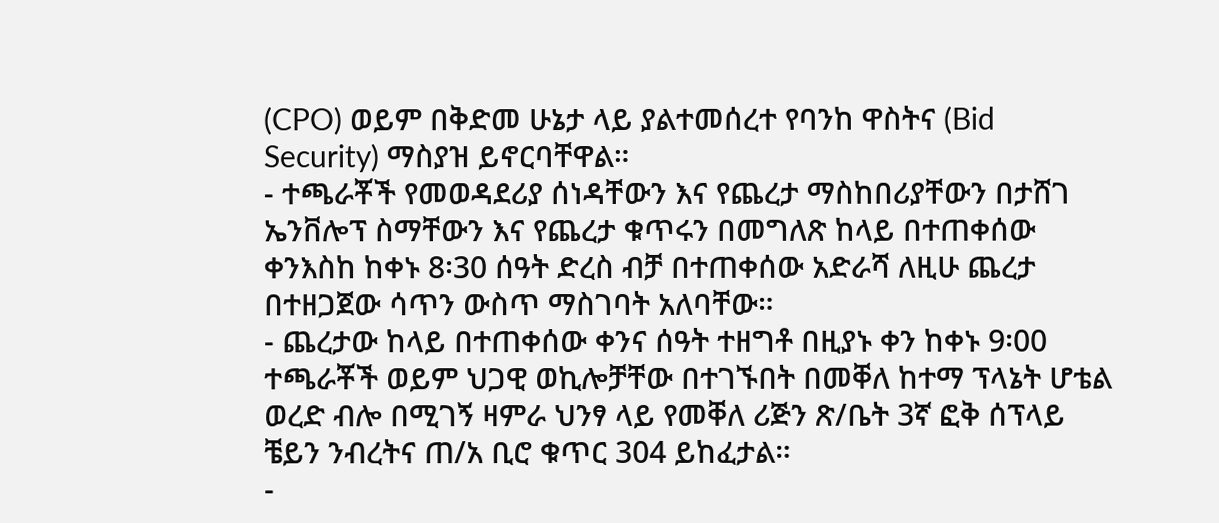(CPO) ወይም በቅድመ ሁኔታ ላይ ያልተመሰረተ የባንከ ዋስትና (Bid Security) ማስያዝ ይኖርባቸዋል።
- ተጫራቾች የመወዳደሪያ ሰነዳቸውን እና የጨረታ ማስከበሪያቸውን በታሸገ ኤንቨሎፕ ስማቸውን እና የጨረታ ቁጥሩን በመግለጽ ከላይ በተጠቀሰው ቀንእስከ ከቀኑ 8፡30 ሰዓት ድረስ ብቻ በተጠቀሰው አድራሻ ለዚሁ ጨረታ በተዘጋጀው ሳጥን ውስጥ ማስገባት አለባቸው።
- ጨረታው ከላይ በተጠቀሰው ቀንና ሰዓት ተዘግቶ በዚያኑ ቀን ከቀኑ 9፡00 ተጫራቾች ወይም ህጋዊ ወኪሎቻቸው በተገኙበት በመቐለ ከተማ ፕላኔት ሆቴል ወረድ ብሎ በሚገኝ ዛምራ ህንፃ ላይ የመቐለ ሪጅን ጽ/ቤት 3ኛ ፎቅ ሰፕላይ ቼይን ንብረትና ጠ/አ ቢሮ ቁጥር 304 ይከፈታል።
-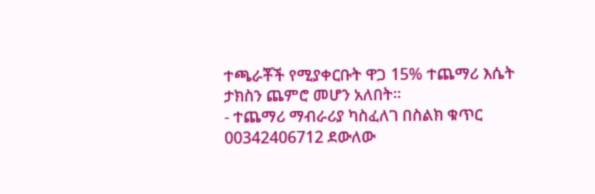ተጫራቾች የሚያቀርቡት ዋጋ 15% ተጨማሪ እሴት ታክስን ጨምሮ መሆን አለበት።
- ተጨማሪ ማብራሪያ ካስፈለገ በስልክ ቁጥር 00342406712 ደውለው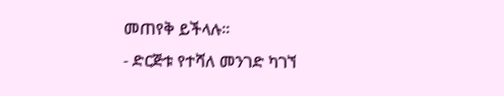መጠየቅ ይችላሉ።
- ድርጅቱ የተሻለ መንገድ ካገኘ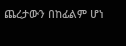ጨረታውን በከፊልም ሆነ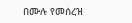በሙሉ የመሰረዝ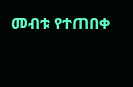መብቱ የተጠበቀ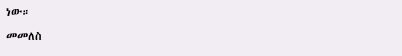ነው።
መመለስ